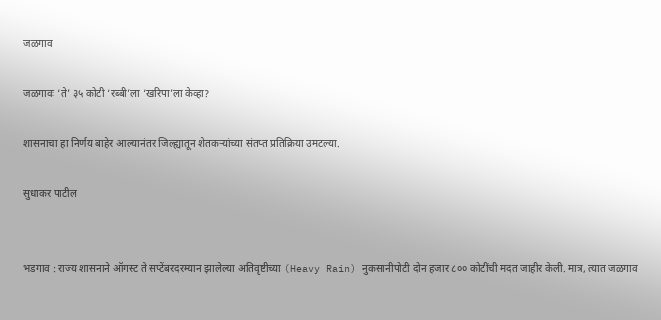जळगाव

जळगावः ‘ते’ ३५ कोटी ‘रब्बी’ला ‘खरिपा’ला केव्हा?

शासनाचा हा निर्णय बाहेर आल्यानंतर जिल्ह्यातून शेतकऱ्यांच्या संतप्त प्रतिक्रिया उमटल्या.

सुधाकर पाटील


भडगाव : राज्य शासनाने ऑगस्ट ते सप्टेंबरदरम्यान झालेल्या अतिवृष्टीच्या (Heavy Rain) नुकसानीपोटी दोन हजार ८०० कोटींची मदत जाहीर केली. मात्र, त्यात जळगाव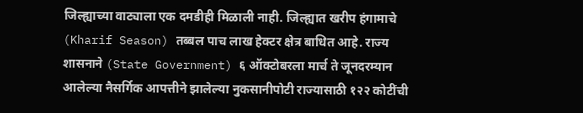जिल्ह्याच्या वाट्याला एक दमडीही मिळाली नाही. जिल्ह्यात खरीप हंगामाचे (Kharif Season) तब्बल पाच लाख हेक्टर क्षेत्र बाधित आहे. राज्य शासनाने (State Government) ६ ऑक्टोबरला मार्च ते जूनदरम्यान आलेल्या नैसर्गिक आपत्तीने झालेल्या नुकसानीपोटी राज्यासाठी १२२ कोटींची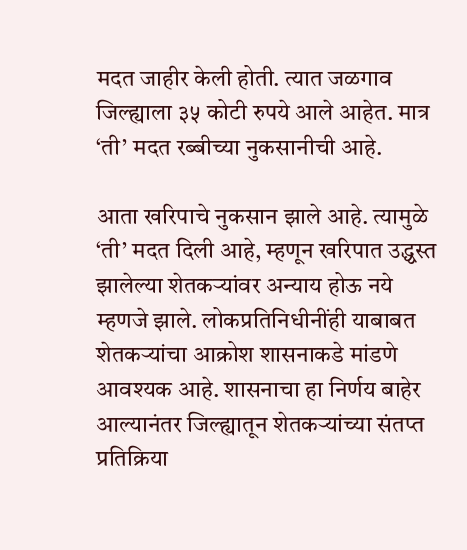मदत जाहीर केली होती. त्यात जळगाव जिल्ह्याला ३५ कोटी रुपये आले आहेत. मात्र ‘ती’ मदत रब्बीच्या नुकसानीची आहे.

आता खरिपाचे नुकसान झाले आहे. त्यामुळे ‘ती’ मदत दिली आहे, म्हणून खरिपात उद्ध्वस्त झालेल्या शेतकऱ्यांवर अन्याय होऊ नये म्हणजे झाले. लोकप्रतिनिधीनींही याबाबत शेतकऱ्यांचा आक्रोश शासनाकडे मांडणे आवश्यक आहे. शासनाचा हा निर्णय बाहेर आल्यानंतर जिल्ह्यातून शेतकऱ्यांच्या संतप्त प्रतिक्रिया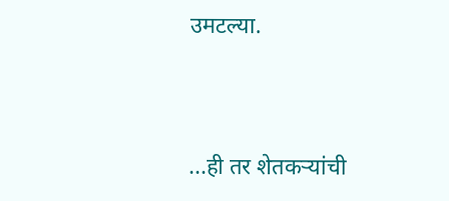उमटल्या.


...ही तर शेतकऱ्यांची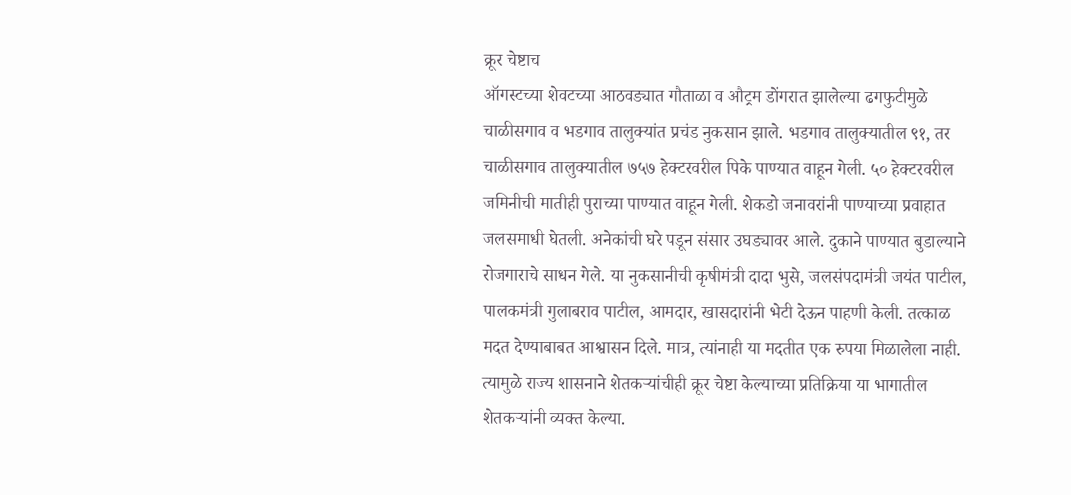क्रूर चेष्टाच
ऑगस्टच्या शेवटच्या आठवड्यात गौताळा व औट्रम डोंगरात झालेल्या ढगफुटीमुळे चाळीसगाव व भडगाव तालुक्यांत प्रचंड नुकसान झाले. भडगाव तालुक्यातील ९१, तर चाळीसगाव तालुक्यातील ७५७ हेक्टरवरील पिके पाण्यात वाहून गेली. ५० हेक्टरवरील जमिनीची मातीही पुराच्या पाण्यात वाहून गेली. शेकडो जनावरांनी पाण्याच्या प्रवाहात जलसमाधी घेतली. अनेकांची घरे पडून संसार उघड्यावर आले. दुकाने पाण्यात बुडाल्याने रोजगाराचे साधन गेले. या नुकसानीची कृषीमंत्री दादा भुसे, जलसंपदामंत्री जयंत पाटील, पालकमंत्री गुलाबराव पाटील, आमदार, खासदारांनी भेटी देऊन पाहणी केली. तत्काळ मदत देण्याबाबत आश्वासन दिले. मात्र, त्यांनाही या मदतीत एक रुपया मिळालेला नाही. त्यामुळे राज्य शासनाने शेतकऱ्यांचीही क्रूर चेष्टा केल्याच्या प्रतिक्रिया या भागातील शेतकऱ्यांनी व्यक्त केल्या.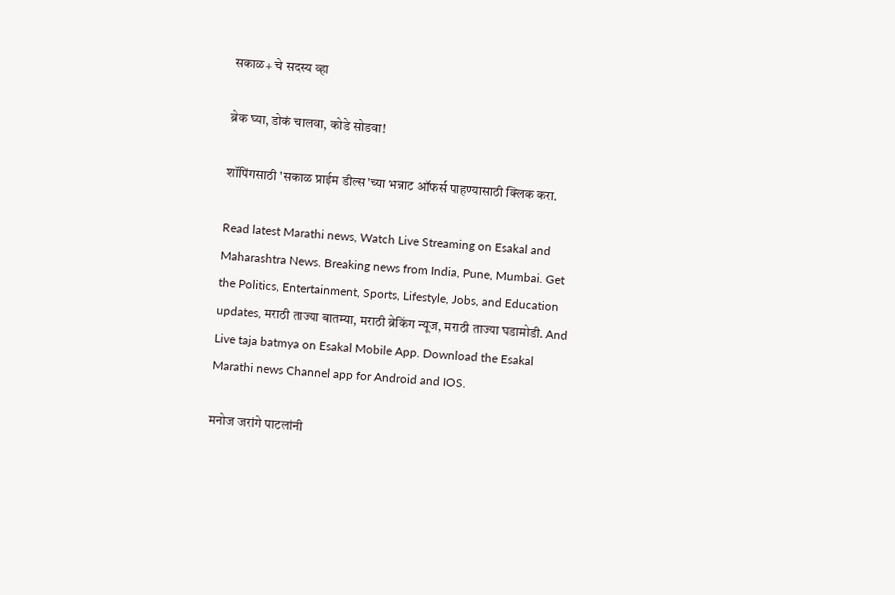सकाळ+ चे सदस्य व्हा

ब्रेक घ्या, डोकं चालवा, कोडे सोडवा!

शॉपिंगसाठी 'सकाळ प्राईम डील्स'च्या भन्नाट ऑफर्स पाहण्यासाठी क्लिक करा.

Read latest Marathi news, Watch Live Streaming on Esakal and Maharashtra News. Breaking news from India, Pune, Mumbai. Get the Politics, Entertainment, Sports, Lifestyle, Jobs, and Education updates, मराठी ताज्या बातम्या, मराठी ब्रेकिंग न्यूज, मराठी ताज्या घडामोडी. And Live taja batmya on Esakal Mobile App. Download the Esakal Marathi news Channel app for Android and IOS.

मनोज जरांगे पाटलांनी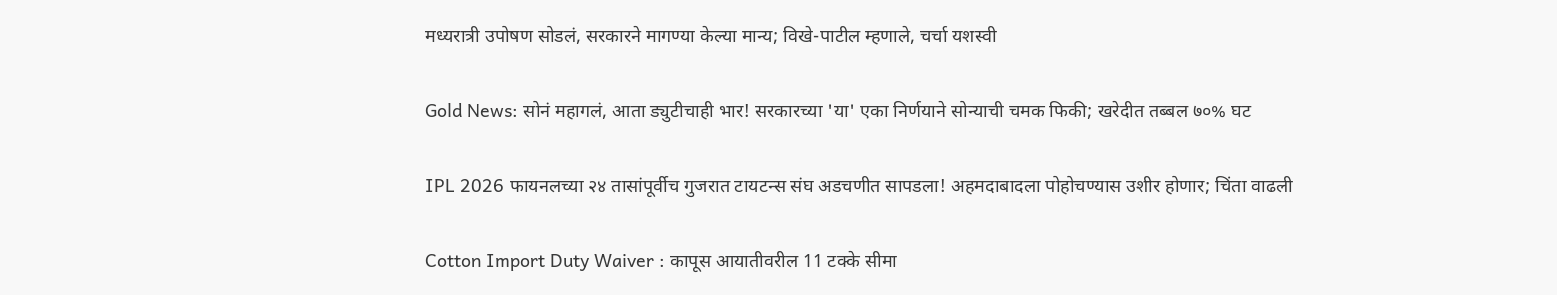मध्यरात्री उपोषण सोडलं, सरकारने मागण्या केल्या मान्य; विखे-पाटील म्हणाले, चर्चा यशस्वी

Gold News: सोनं महागलं, आता ड्युटीचाही भार! सरकारच्या 'या' एका निर्णयाने सोन्याची चमक फिकी; खरेदीत तब्बल ७०% घट

IPL 2026 फायनलच्या २४ तासांपूर्वीच गुजरात टायटन्स संघ अडचणीत सापडला! अहमदाबादला पोहोचण्यास उशीर होणार; चिंता वाढली

Cotton Import Duty Waiver : कापूस आयातीवरील 11 टक्के सीमा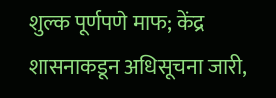शुल्क पूर्णपणे माफ; केंद्र शासनाकडून अधिसूचना जारी,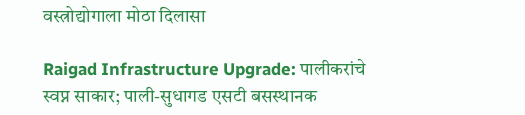वस्त्रोद्योगाला मोठा दिलासा

Raigad Infrastructure Upgrade: पालीकरांचे स्वप्न साकार; पाली-सुधागड एसटी बसस्थानक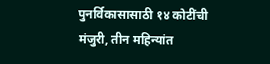पुनर्विकासासाठी १४ कोटींची मंजुरी, तीन महिन्यांत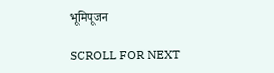भूमिपूजन

SCROLL FOR NEXT